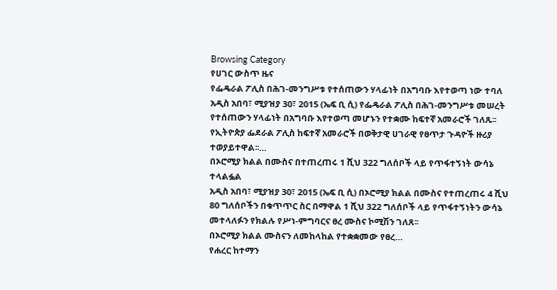Browsing Category
የሀገር ውስጥ ዜና
የፌዴራል ፖሊስ በሕገ-መንግሥቱ የተሰጠውን ሃላፊነት በአግባቡ እየተወጣ ነው ተባለ
አዲስ አበባ፣ ሚያዝያ 30፣ 2015 (ኤፍ ቢ ሲ) የፌዴራል ፖሊስ በሕገ-መንግሥቱ መሠረት የተሰጠውን ሃላፊነት በአግባቡ እየተወጣ መሆኑን የተቋሙ ከፍተኛ አመራሮች ገለጹ፡፡
የኢትዮጵያ ፌደራል ፖሊስ ከፍተኛ አመራሮች በወቅታዊ ሀገራዊ የፀጥታ ጉዳዮች ዙሪያ ተወያይተዋል፡፡…
በኦሮሚያ ክልል በሙስና በተጠረጠሩ 1 ሺህ 322 ግለሰቦች ላይ የጥፋተኝነት ውሳኔ ተላልፏል
አዲስ አበባ፣ ሚያዝያ 30፣ 2015 (ኤፍ ቢ ሲ) በኦሮሚያ ክልል በሙስና የተጠረጠሩ 4 ሺህ 80 ግለሰቦችን በቁጥጥር ስር በማዋል 1 ሺህ 322 ግለሰቦች ላይ የጥፋተኝነትን ውሳኔ መተላለፉን የክልሉ የሥነ-ምግባርና ፀረ ሙስና ኮሚሽን ገለጸ፡፡
በኦሮሚያ ክልል ሙስናን ለመከላከል የተቋቋመው የፀረ…
የሐረር ከተማን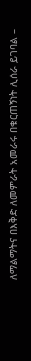ለማልማትና በእቅድ ለመምራት አመራሩ በቁርጠኝነት ሊሰራ ይገባል –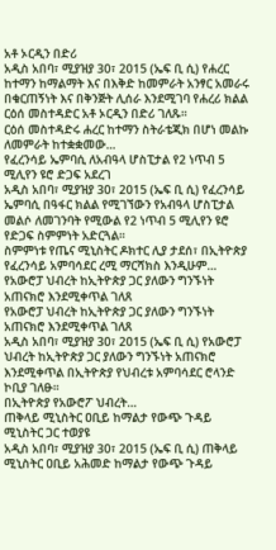አቶ ኦርዲን በድሪ
አዲስ አበባ፣ ሚያዝያ 30፣ 2015 (ኤፍ ቢ ሲ) የሐረር ከተማን ከማልማት እና በእቅድ ከመምራት አንፃር አመራሩ በቁርጠኝነት እና በቅንጅት ሊሰራ እንደሚገባ የሐረሪ ክልል ርዕሰ መስተዳድር አቶ ኦርዲን በድሪ ገለጹ፡፡
ርዕሰ መስተዳድሩ ሐረር ከተማን ስትራቴጂክ በሆነ መልኩ ለመምራት ከተቋቋመው…
የፈረንሳይ ኤምባሲ ለአብዓላ ሆስፒታል የ2 ነጥብ 5 ሚሊየን ዩሮ ድጋፍ አደረገ
አዲስ አበባ፣ ሚያዝያ 30፣ 2015 (ኤፍ ቢ ሲ) የፈረንሳይ ኤምባሲ በዓፋር ክልል የሚገኘውን የአብዓላ ሆስፒታል መልሶ ለመገንባት የሚውል የ2 ነጥብ 5 ሚሊየን ዩሮ የድጋፍ ስምምነት አድርጓል።
ስምምነቱ የጤና ሚኒስትር ዶክተር ሊያ ታደሰ፣ በኢትዮጵያ የፈረንሳይ አምባሳደር ረሚ ማርሻክስ እንዲሁም…
የአውሮፓ ህብረት ከኢትዮጵያ ጋር ያለውን ግንኙነት አጠናክሮ እንደሚቀጥል ገለጸ
የአውሮፓ ህብረት ከኢትዮጵያ ጋር ያለውን ግንኙነት አጠናክሮ እንደሚቀጥል ገለጸ
አዲስ አበባ፣ ሚያዝያ 30፣ 2015 (ኤፍ ቢ ሲ) የአውሮፓ ህብረት ከኢትዮጵያ ጋር ያለውን ግንኙነት አጠናክሮ እንደሚቀጥል በኢትዮጵያ የህብረቱ አምባሳደር ሮላንድ ኮቢያ ገለፁ፡፡
በኢትዮጵያ የአውሮፖ ህብረት…
ጠቅላይ ሚኒስትር ዐቢይ ከማልታ የውጭ ጉዳይ ሚኒስትር ጋር ተወያዩ
አዲስ አበባ፣ ሚያዝያ 30፣ 2015 (ኤፍ ቢ ሲ) ጠቅላይ ሚኒስትር ዐቢይ አሕመድ ከማልታ የውጭ ጉዳይ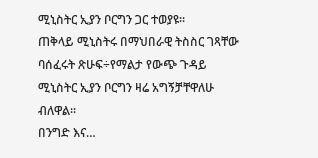ሚኒስትር ኢያን ቦርግን ጋር ተወያዩ፡፡
ጠቅላይ ሚኒስትሩ በማህበራዊ ትስስር ገጻቸው ባሰፈሩት ጽሁፍ÷የማልታ የውጭ ጉዳይ ሚኒስትር ኢያን ቦርግን ዛሬ አግኝቻቸዋለሁ ብለዋል።
በንግድ እና…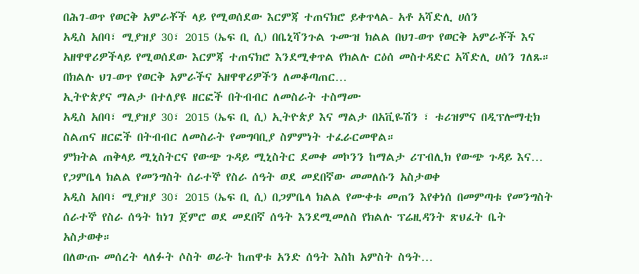በሕገ-ወጥ የወርቅ አምራቾች ላይ የሚወሰደው እርምጃ ተጠናክሮ ይቀጥላል- አቶ አሻድሊ ሀሰን
አዲስ አበባ፣ ሚያዝያ 30፣ 2015 (ኤፍ ቢ ሲ) በቤኒሻንጉል ጉሙዝ ክልል በህገ-ወጥ የወርቅ አምራቾች እና አዘዋዋሪዎችላይ የሚወሰደው እርምጃ ተጠናክሮ እንደሚቀጥል የክልሉ ርዕሰ መስተዳድር አሻድሊ ሀሰን ገለጹ።
በክልሉ ህገ-ወጥ የወርቅ አምራችና አዘዋዋሪዎችን ለመቆጣጠር…
ኢትዮጵያና ማልታ በተለያዩ ዘርፎች በትብብር ለመስራት ተስማሙ
አዲስ አበባ፣ ሚያዝያ 30፣ 2015 (ኤፍ ቢ ሲ) ኢትዮጵያ እና ማልታ በአቪዬሽን ፣ ቱሪዝምና በዲፕሎማቲክ ስልጠና ዘርፎች በትብብር ለመስራት የመግባቢያ ስምምነት ተፈራርመዋል።
ምክትል ጠቅላይ ሚኒስትርና የውጭ ጉዳይ ሚኒስትር ደመቀ መኮንን ከማልታ ሪፐብሊክ የውጭ ጉዳይ እና…
የጋምቤላ ክልል የመንግስት ሰራተኞ የስራ ሰዓት ወደ መደበኛው መመለሱን አስታወቀ
አዲስ አበባ፣ ሚያዝያ 30፣ 2015 (ኤፍ ቢ ሲ) በጋምቤላ ክልል የሙቀቱ መጠን እየቀነሰ በመምጣቱ የመንግስት ሰራተኞ የስራ ሰዓት ከነገ ጀምሮ ወደ መደበኛ ሰዓት እንደሚመለስ የክልሉ ፕሬዚዳንት ጽህፈት ቤት አስታወቀ።
በለውጡ መሰረት ላለፉት ሶስት ወራት ከጠዋቱ አንድ ሰዓት እስከ አምስት ስዓት…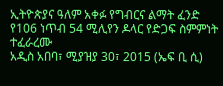ኢትዮጵያና ዓለም አቀፉ የግብርና ልማት ፈንድ የ106 ነጥብ 54 ሚሊየን ዶላር የድጋፍ ስምምነት ተፈራረሙ
አዲስ አበባ፣ ሚያዝያ 30፣ 2015 (ኤፍ ቢ ሲ)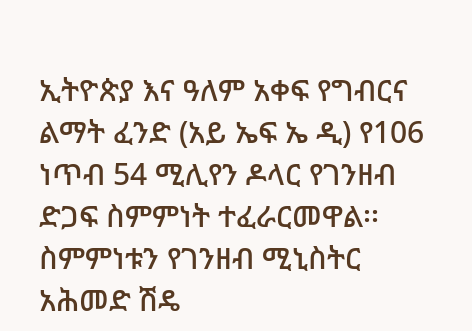ኢትዮጵያ እና ዓለም አቀፍ የግብርና ልማት ፈንድ (አይ ኤፍ ኤ ዲ) የ106 ነጥብ 54 ሚሊየን ዶላር የገንዘብ ድጋፍ ስምምነት ተፈራርመዋል፡፡
ስምምነቱን የገንዘብ ሚኒስትር አሕመድ ሽዴ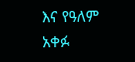እና የዓለም አቀፉ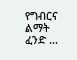የግብርና ልማት ፈንድ …